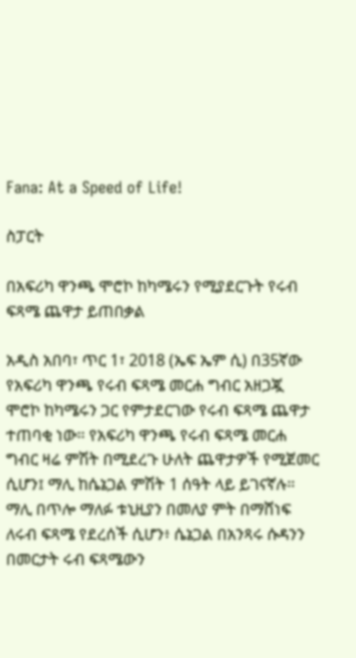Fana: At a Speed of Life!

ስፓርት

በአፍሪካ ዋንጫ ሞሮኮ ከካሜሩን የሚያደርጉት የሩብ ፍጻሜ ጨዋታ ይጠበቃል

አዲስ አበባ፣ ጥር 1፣ 2018 (ኤፍ ኤም ሲ) በ35ኛው የአፍሪካ ዋንጫ የሩብ ፍጻሜ መርሐ ግብር አዘጋጇ ሞሮኮ ከካሜሩን ጋር የምታደርገው የሩብ ፍጻሜ ጨዋታ ተጠባቂ ነው። የአፍሪካ ዋንጫ የሩብ ፍጻሜ መርሐ ግብር ዛሬ ምሽት በሚደረጉ ሁለት ጨዋታዎች የሚጀመር ሲሆን፤ ማሊ ከሴኔጋል ምሽት 1 ሰዓት ላይ ይገናኛሉ። ማሊ በጥሎ ማለፉ ቱኒዚያን በመለያ ምት በማሸነፍ ለሩብ ፍጻሜ የደረሰች ሲሆን፥ ሴኔጋል በአንጻሩ ሱዳንን በመርታት ሩብ ፍጻሜውን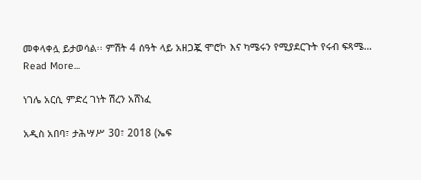መቀላቀሏ ይታወሳል፡፡ ምሽት 4 ሰዓት ላይ አዘጋጇ ሞሮኮ እና ካሜሩን የሚያደርጉት የሩብ ፍጻሜ…
Read More...

ነገሌ አርሲ ምድረ ገነት ሽረን አሸነፈ

አዲስ አበባ፣ ታሕሣሥ 30፣ 2018 (ኤፍ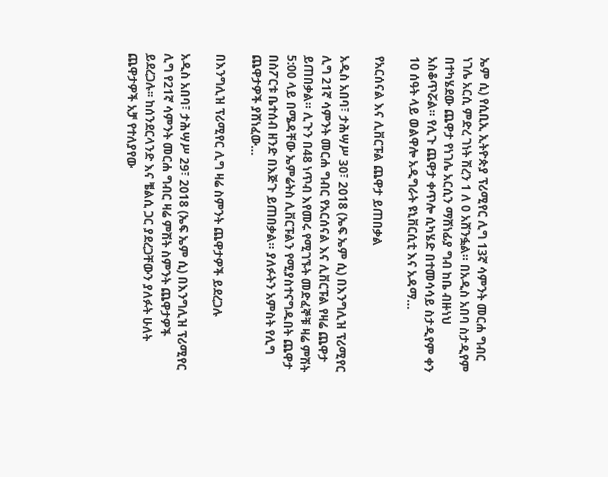ኤም ሲ) የሲቢኢ ኢትዮጵያ ፕሪሚየር ሊግ 13ኛ ሳምንት መርሐ ግብር ነገሌ አርሲ ምድረ ገነት ሽረን 1 ለ 0 አሸንፏል። በአዲስ አበባ ስታዲየም በተካሄደው ጨዋታ የነገሌ አርሲን ማሸነፊያ ግብ ከቤ ብዙነህ አስቆጥሯል። የሊጉ ጨዋታ ቀጥሎ ሲካሄድ በተመሳሳይ ስታዲየም ቀን 10 ሰዓት ላይ ወልዋሎ አዲግራት ዩኒቨርሲቲ እና አዳማ…

የአርሰናል እና ሊቨርፑል ጨዋታ ይጠበቃል

አዲስ አበባ፣ ታሕሣሥ 30፣ 2018 (ኤፍ ኤም ሲ) በእንግሊዝ ፕሪሚየር ሊግ 21ኛ ሳምንት መርሐ ግብር የአርሰናል እና ሊቨርፑል የዛሬ ጨዋታ ይጠበቃል። ሊጉን በ48 ነጥብ እየመሩ የሚገኙት መድፈኞቹ ዛሬ ምሽት 5:00 ላይ በሜዳቸው ኤምሬትስ ሊቨርፑልን የሚያስተናግዱበት ጨዋታ በስፖርቱ ቤተሰብ ዘንድ በእጅጉ ይጠበቃል። ያለፉትን አምስት የሊግ ጨዋታዎች ያሸነፈው…

በእንግሊዝ ፕሪሚየር ሊግ ዛሬ ስምንት ጨዋታዎች ይደረጋሉ

አዲስ አበባ፣ ታሕሣሥ 29፣ 2018 (ኤፍ ኤም ሲ) በእንግሊዝ ፕሪሚየር ሊግ የ21ኛ ሳምንት መርሐ ግብር ዛሬ ምሽት ስምንት ጨዋታዎች ይደረጋሉ፡፡ ከሰንደርላንድ እና ቼልሲ ጋር ያደረጋቸውን ያለፉት ሁለት ጨዋታዎች አቻ የተለያየው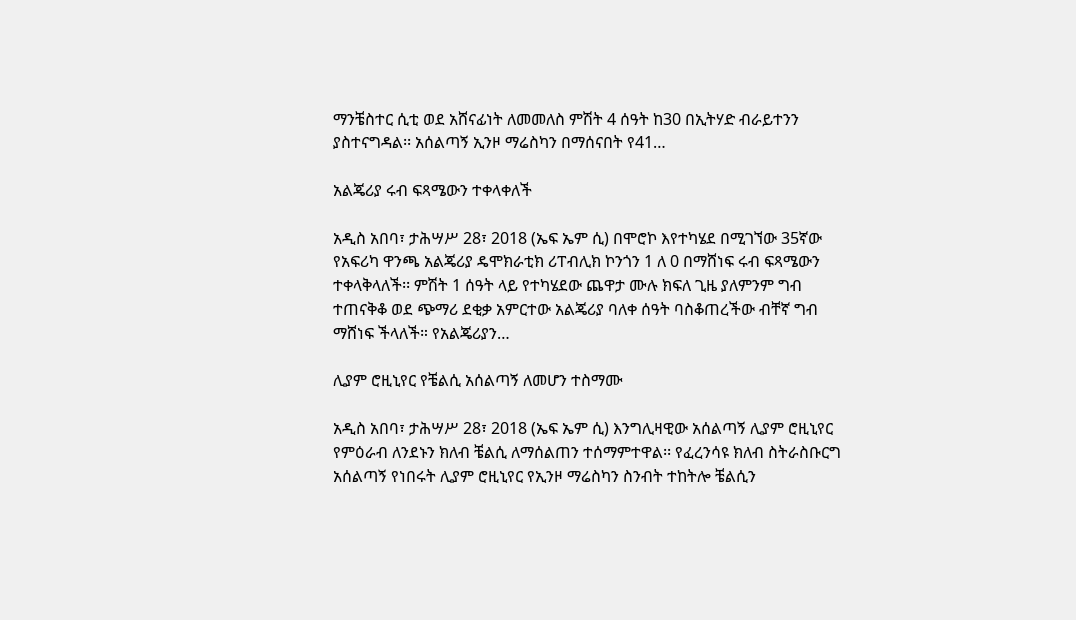ማንቼስተር ሲቲ ወደ አሸናፊነት ለመመለስ ምሽት 4 ሰዓት ከ30 በኢትሃድ ብራይተንን ያስተናግዳል፡፡ አሰልጣኝ ኢንዞ ማሬስካን በማሰናበት የ41…

አልጄሪያ ሩብ ፍጻሜውን ተቀላቀለች

አዲስ አበባ፣ ታሕሣሥ 28፣ 2018 (ኤፍ ኤም ሲ) በሞሮኮ እየተካሄደ በሚገኘው 35ኛው የአፍሪካ ዋንጫ አልጄሪያ ዴሞክራቲክ ሪፐብሊክ ኮንጎን 1 ለ 0 በማሸነፍ ሩብ ፍጻሜውን ተቀላቅላለች፡፡ ምሽት 1 ሰዓት ላይ የተካሄደው ጨዋታ ሙሉ ክፍለ ጊዜ ያለምንም ግብ ተጠናቅቆ ወደ ጭማሪ ደቂቃ አምርተው አልጄሪያ ባለቀ ሰዓት ባስቆጠረችው ብቸኛ ግብ ማሸነፍ ችላለች። የአልጄሪያን…

ሊያም ሮዚኒየር የቼልሲ አሰልጣኝ ለመሆን ተስማሙ

አዲስ አበባ፣ ታሕሣሥ 28፣ 2018 (ኤፍ ኤም ሲ) እንግሊዛዊው አሰልጣኝ ሊያም ሮዚኒየር የምዕራብ ለንደኑን ክለብ ቼልሲ ለማሰልጠን ተሰማምተዋል፡፡ የፈረንሳዩ ክለብ ስትራስቡርግ አሰልጣኝ የነበሩት ሊያም ሮዚኒየር የኢንዞ ማሬስካን ስንብት ተከትሎ ቼልሲን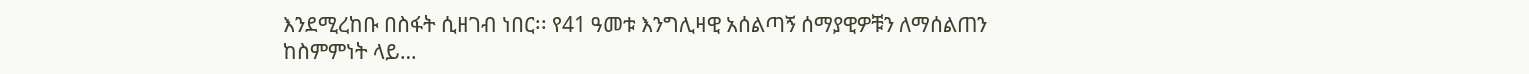እንደሚረከቡ በስፋት ሲዘገብ ነበር፡፡ የ41 ዓመቱ እንግሊዛዊ አሰልጣኝ ሰማያዊዎቹን ለማሰልጠን ከስምምነት ላይ…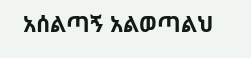አሰልጣኝ አልወጣልህ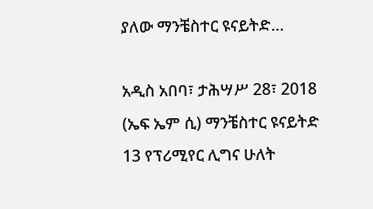ያለው ማንቼስተር ዩናይትድ…

አዲስ አበባ፣ ታሕሣሥ 28፣ 2018 (ኤፍ ኤም ሲ) ማንቼስተር ዩናይትድ 13 የፕሪሚየር ሊግና ሁለት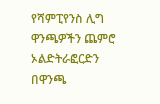የሻምፒየንስ ሊግ ዋንጫዎችን ጨምሮ ኦልድትራፎርድን በዋንጫ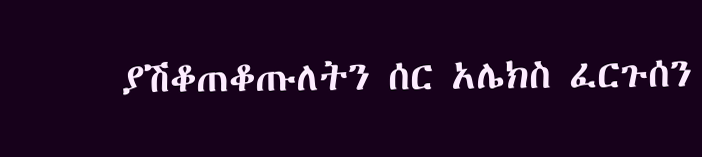ያሽቆጠቆጡለትን ሰር አሌክስ ፈርጉሰን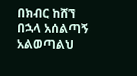በክብር ከሸኘ በኋላ አሰልጣኝ አልወጣልህ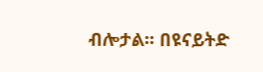ብሎታል፡፡ በዩናይትድ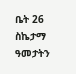ቤት 26 ስኬታማ ዓመታትን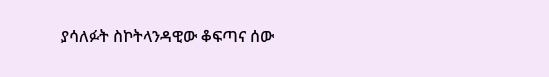ያሳለፉት ስኮትላንዳዊው ቆፍጣና ሰው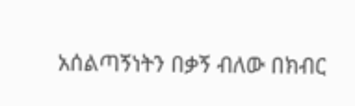አሰልጣኝነትን በቃኝ ብለው በክብር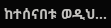ከተሰናበቱ ወዲህ…